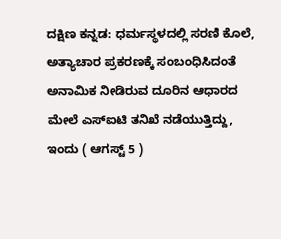ದಕ್ಷಿಣ ಕನ್ನಡ: ಧರ್ಮಸ್ಥಳದಲ್ಲಿ ಸರಣಿ ಕೊಲೆ, ಅತ್ಯಾಚಾರ ಪ್ರಕರಣಕ್ಕೆ ಸಂಬಂಧಿಸಿದಂತೆ ಅನಾಮಿಕ ನೀಡಿರುವ ದೂರಿನ ಆಧಾರದ ಮೇಲೆ ಎಸ್ಐಟಿ ತನಿಖೆ ನಡೆಯುತ್ತಿದ್ದು, ಇಂದು ( ಆಗಸ್ಟ್ 5 )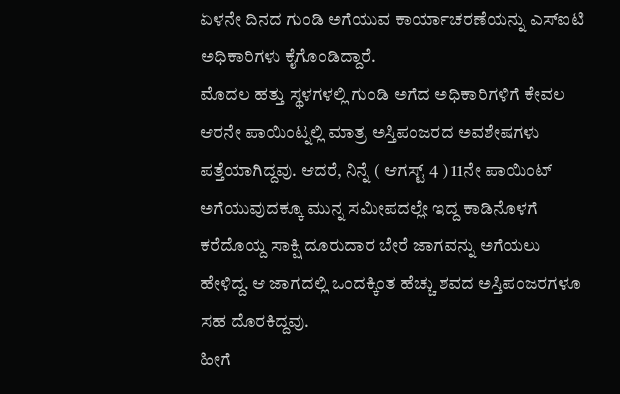ಏಳನೇ ದಿನದ ಗುಂಡಿ ಅಗೆಯುವ ಕಾರ್ಯಾಚರಣೆಯನ್ನು ಎಸ್ಐಟಿ ಅಧಿಕಾರಿಗಳು ಕೈಗೊಂಡಿದ್ದಾರೆ.
ಮೊದಲ ಹತ್ತು ಸ್ಥಳಗಳಲ್ಲಿ ಗುಂಡಿ ಅಗೆದ ಅಧಿಕಾರಿಗಳಿಗೆ ಕೇವಲ ಆರನೇ ಪಾಯಿಂಟ್ನಲ್ಲಿ ಮಾತ್ರ ಅಸ್ತಿಪಂಜರದ ಅವಶೇಷಗಳು ಪತ್ತೆಯಾಗಿದ್ದವು. ಆದರೆ, ನಿನ್ನೆ ( ಆಗಸ್ಟ್ 4 ) 11ನೇ ಪಾಯಿಂಟ್ ಅಗೆಯುವುದಕ್ಕೂ ಮುನ್ನ ಸಮೀಪದಲ್ಲೇ ಇದ್ದ ಕಾಡಿನೊಳಗೆ ಕರೆದೊಯ್ದ ಸಾಕ್ಷಿ ದೂರುದಾರ ಬೇರೆ ಜಾಗವನ್ನು ಅಗೆಯಲು ಹೇಳಿದ್ದ. ಆ ಜಾಗದಲ್ಲಿ ಒಂದಕ್ಕಿಂತ ಹೆಚ್ಚು ಶವದ ಅಸ್ತಿಪಂಜರಗಳೂ ಸಹ ದೊರಕಿದ್ದವು.
ಹೀಗೆ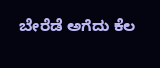ಬೇರೆಡೆ ಅಗೆದು ಕೆಲ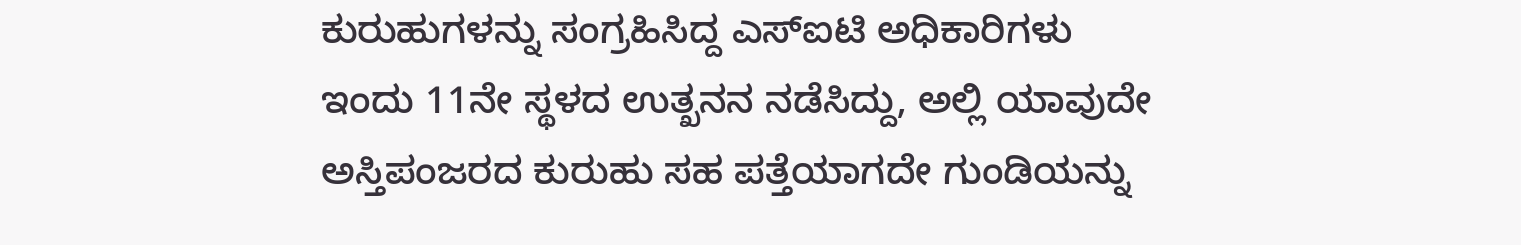ಕುರುಹುಗಳನ್ನು ಸಂಗ್ರಹಿಸಿದ್ದ ಎಸ್ಐಟಿ ಅಧಿಕಾರಿಗಳು ಇಂದು 11ನೇ ಸ್ಥಳದ ಉತ್ಖನನ ನಡೆಸಿದ್ದು, ಅಲ್ಲಿ ಯಾವುದೇ ಅಸ್ತಿಪಂಜರದ ಕುರುಹು ಸಹ ಪತ್ತೆಯಾಗದೇ ಗುಂಡಿಯನ್ನು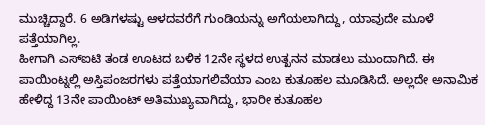ಮುಚ್ಚಿದ್ದಾರೆ. 6 ಅಡಿಗಳಷ್ಟು ಆಳದವರೆಗೆ ಗುಂಡಿಯನ್ನು ಅಗೆಯಲಾಗಿದ್ದು, ಯಾವುದೇ ಮೂಳೆ ಪತ್ತೆಯಾಗಿಲ್ಲ.
ಹೀಗಾಗಿ ಎಸ್ಐಟಿ ತಂಡ ಊಟದ ಬಳಿಕ 12ನೇ ಸ್ಥಳದ ಉತ್ಖನನ ಮಾಡಲು ಮುಂದಾಗಿದೆ. ಈ ಪಾಯಿಂಟ್ನಲ್ಲಿ ಅಸ್ತಿಪಂಜರಗಳು ಪತ್ತೆಯಾಗಲಿವೆಯಾ ಎಂಬ ಕುತೂಹಲ ಮೂಡಿಸಿದೆ. ಅಲ್ಲದೇ ಅನಾಮಿಕ ಹೇಳಿದ್ದ 13ನೇ ಪಾಯಿಂಟ್ ಅತಿಮುಖ್ಯವಾಗಿದ್ದು, ಭಾರೀ ಕುತೂಹಲ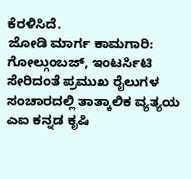ಕೆರಳಿಸಿದೆ.
ಜೋಡಿ ಮಾರ್ಗ ಕಾಮಗಾರಿ: ಗೋಲ್ಗುಂಬಜ್, ಇಂಟರ್ಸಿಟಿ ಸೇರಿದಂತೆ ಪ್ರಮುಖ ರೈಲುಗಳ ಸಂಚಾರದಲ್ಲಿ ತಾತ್ಕಾಲಿಕ ವ್ಯತ್ಯಯ
ಎಐ ಕನ್ನಡ ಕೃಷಿ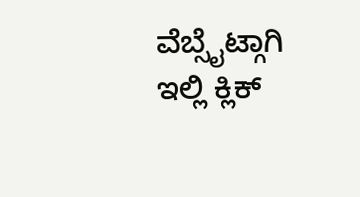ವೆಬ್ಸೈಟ್ಗಾಗಿ ಇಲ್ಲಿ ಕ್ಲಿಕ್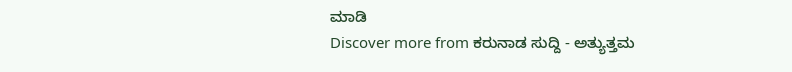ಮಾಡಿ
Discover more from ಕರುನಾಡ ಸುದ್ದಿ - ಅತ್ಯುತ್ತಮ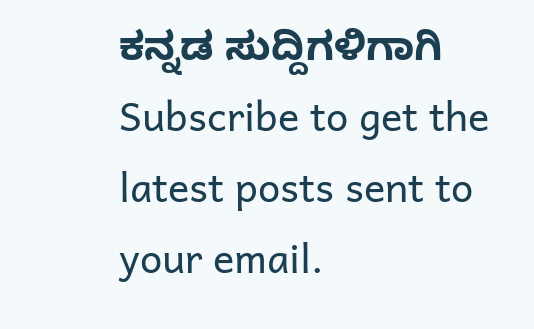ಕನ್ನಡ ಸುದ್ದಿಗಳಿಗಾಗಿ
Subscribe to get the latest posts sent to your email.